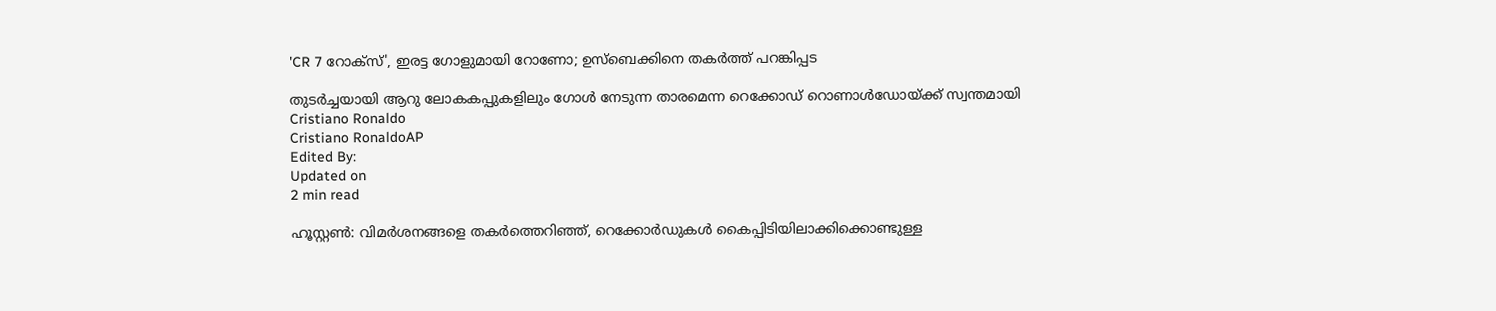'CR 7 റോക്‌സ്', ഇരട്ട ഗോളുമായി റോണോ; ഉസ്‌ബെക്കിനെ തകര്‍ത്ത് പറങ്കിപ്പട

തുടര്‍ച്ചയായി ആറു ലോകകപ്പുകളിലും ഗോള്‍ നേടുന്ന താരമെന്ന റെക്കോഡ് റൊണാള്‍ഡോയ്ക്ക് സ്വന്തമായി
Cristiano Ronaldo
Cristiano RonaldoAP
Edited By:
Updated on
2 min read

ഹൂസ്റ്റണ്‍: വിമര്‍ശനങ്ങളെ തകര്‍ത്തെറിഞ്ഞ്, റെക്കോര്‍ഡുകള്‍ കൈപ്പിടിയിലാക്കിക്കൊണ്ടുള്ള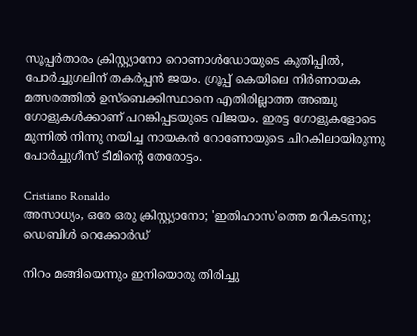സൂപ്പര്‍താരം ക്രിസ്റ്റ്യാനോ റൊണാള്‍ഡോയുടെ കുതിപ്പില്‍, പോര്‍ച്ചുഗലിന് തകര്‍പ്പന്‍ ജയം. ഗ്രൂപ്പ് കെയിലെ നിര്‍ണായക മത്സരത്തില്‍ ഉസ്‌ബെക്കിസ്ഥാനെ എതിരില്ലാത്ത അഞ്ചു ഗോളുകള്‍ക്കാണ് പറങ്കിപ്പടയുടെ വിജയം. ഇരട്ട ഗോളുകളോടെ മുന്നില്‍ നിന്നു നയിച്ച നായകന്‍ റോണോയുടെ ചിറകിലായിരുന്നു പോര്‍ച്ചുഗീസ് ടീമിന്റെ തേരോട്ടം.

Cristiano Ronaldo
അസാധ്യം, ഒരേ ഒരു ക്രിസ്റ്റ്യാനോ; 'ഇതിഹാസ'ത്തെ മറികടന്നു; ഡെബിള്‍ റെക്കോര്‍ഡ്

നിറം മങ്ങിയെന്നും ഇനിയൊരു തിരിച്ചു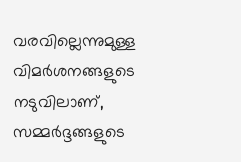വരവില്ലെന്നുമുള്ള വിമര്‍ശനങ്ങളുടെ നടുവിലാണ്, സമ്മര്‍ദ്ദങ്ങളുടെ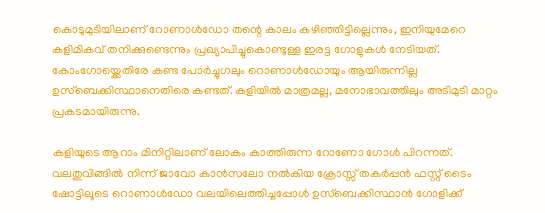കൊടുമുടിയിലാണ് റോണാള്‍ഡോ തന്റെ കാലം കഴിഞ്ഞിട്ടില്ലെന്നും, ഇനിയുമേറെ കളിമികവ് തനിക്കുണ്ടെന്നും പ്രഖ്യാപിച്ചുകൊണ്ടുള്ള ഇരട്ട ഗോളുകള്‍ നേടിയത്. കോംഗോയ്ക്കെതിരേ കണ്ട പോര്‍ച്ചുഗലും റൊണാള്‍ഡോയും ആയിരുന്നില്ല ഉസ്ബെക്കിസ്ഥാനെതിരെ കണ്ടത്. കളിയില്‍ മാത്രമല്ല, മനോഭാവത്തിലും അടിമുടി മാറ്റം പ്രകടമായിരുന്നു.

കളിയുടെ ആറാം മിനിറ്റിലാണ് ലോകം കാത്തിരുന്ന റോണോ ഗോള്‍ പിറന്നത്. വലതുവിങ്ങില്‍ നിന്ന് ജാവോ കാന്‍സലോ നല്‍കിയ ക്രോസ്സ് തകര്‍പ്പന്‍ ഫസ്റ്റ് ടൈം ഷോട്ടിലൂടെ റൊണാള്‍ഡോ വലയിലെത്തിച്ചപ്പോള്‍ ഉസ്‌ബെക്കിസ്ഥാന്‍ ഗോളിക്ക്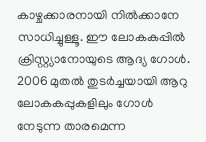കാഴ്ചക്കാരനായി നില്‍ക്കാനേ സാധിച്ചുള്ളൂ. ഈ ലോകകപ്പില്‍ ക്രിസ്റ്റ്യാനോയുടെ ആദ്യ ഗോള്‍. 2006 മുതല്‍ തുടര്‍ച്ചയായി ആറു ലോകകപ്പുകളിലും ഗോള്‍ നേടുന്ന താരമെന്ന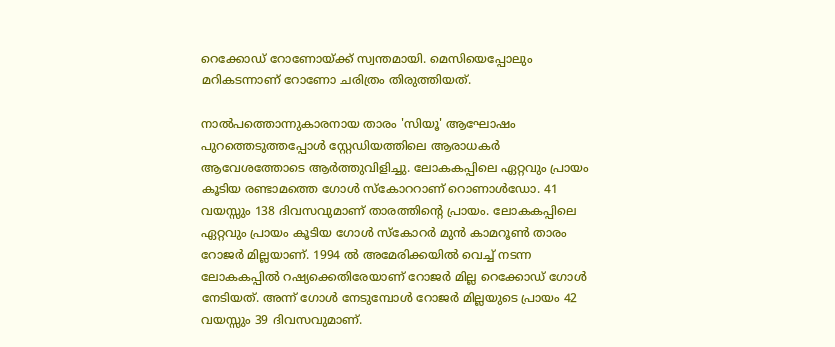റെക്കോഡ് റോണോയ്ക്ക് സ്വന്തമായി. മെസിയെപ്പോലും മറികടന്നാണ് റോണോ ചരിത്രം തിരുത്തിയത്.

നാല്‍പത്തൊന്നുകാരനായ താരം 'സിയൂ' ആഘോഷം പുറത്തെടുത്തപ്പോള്‍ സ്റ്റേഡിയത്തിലെ ആരാധകര്‍ ആവേശത്തോടെ ആര്‍ത്തുവിളിച്ചു. ലോകകപ്പിലെ ഏറ്റവും പ്രായം കൂടിയ രണ്ടാമത്തെ ഗോള്‍ സ്‌കോററാണ് റൊണാള്‍ഡോ. 41 വയസ്സും 138 ദിവസവുമാണ് താരത്തിന്റെ പ്രായം. ലോകകപ്പിലെ ഏറ്റവും പ്രായം കൂടിയ ഗോള്‍ സ്‌കോറര്‍ മുന്‍ കാമറൂണ്‍ താരം റോജര്‍ മില്ലയാണ്. 1994 ല്‍ അമേരിക്കയില്‍ വെച്ച് നടന്ന ലോകകപ്പില്‍ റഷ്യക്കെതിരേയാണ് റോജര്‍ മില്ല റെക്കോഡ് ഗോള്‍ നേടിയത്. അന്ന് ഗോള്‍ നേടുമ്പോള്‍ റോജര്‍ മില്ലയുടെ പ്രായം 42 വയസ്സും 39 ദിവസവുമാണ്.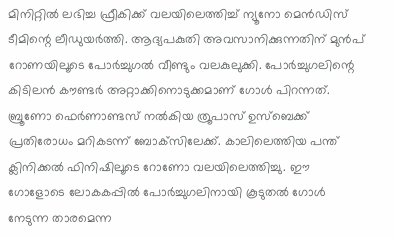മിനിറ്റിൽ ലഭിച്ച ഫ്രീകിക്ക് വലയിലെത്തിച്ച് ന്യൂനോ മെൻഡിസ് ടീമിന്റെ ലീഡുയർത്തി. ആദ്യപകുതി അവസാനിക്കുന്നതിന് മുൻപ് റോണയിലൂടെ പോർച്ചുഗൽ വീണ്ടും വലകുലുക്കി. പോർച്ചുഗലിന്റെ കിടിലൻ കൗണ്ടർ അറ്റാക്കിനൊടുക്കമാണ് ഗോൾ പിറന്നത്. ബ്രൂണോ ഫെർണാണ്ടസ് നൽകിയ ത്രൂപാസ് ഉസ്‌ബെക്ക് പ്രതിരോധം മറികടന്ന് ബോക്‌സിലേക്ക്. കാലിലെത്തിയ പന്ത് ക്ലിനിക്കൽ ഫിനിഷിലൂടെ റോണോ വലയിലെത്തിച്ചു. ഈ ഗോളോടെ ലോകകപ്പിൽ പോർച്ചുഗലിനായി കൂടുതൽ ഗോൾ നേടുന്ന താരമെന്ന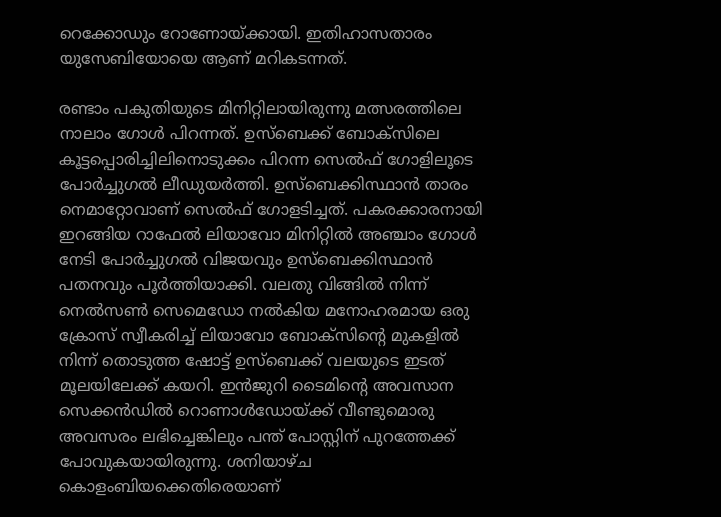റെക്കോഡും റോണോയ്ക്കായി. ഇതിഹാസതാരം യുസേബിയോയെ ആണ് മറികടന്നത്.

രണ്ടാം പകുതിയുടെ മിനിറ്റിലായിരുന്നു മത്സരത്തിലെ നാലാം ഗോൾ പിറന്നത്. ഉസ്‌ബെക്ക് ബോക്‌സിലെ കൂട്ടപ്പൊരിച്ചിലിനൊടുക്കം പിറന്ന സെൽഫ് ഗോളിലൂടെ പോർച്ചുഗൽ ലീഡുയർത്തി. ഉസ്‌ബെക്കിസ്ഥാൻ താരം നെമാറ്റോവാണ് സെൽഫ് ഗോളടിച്ചത്. പകരക്കാരനായി ഇറങ്ങിയ റാഫേൽ ലിയാവോ മിനിറ്റിൽ അഞ്ചാം ഗോൾ നേടി പോർച്ചുഗൽ വിജയവും ഉസ്‌ബെക്കിസ്ഥാൻ പതനവും പൂർത്തിയാക്കി. വലതു വിങ്ങിൽ നിന്ന് നെൽസൺ സെമെഡോ നൽകിയ മനോഹരമായ ഒരു ക്രോസ് സ്വീകരിച്ച് ലിയാവോ ബോക്സിന്റെ മുകളിൽ നിന്ന് തൊടുത്ത ഷോട്ട് ഉസ്ബെക്ക് വലയുടെ ഇടത് മൂലയിലേക്ക് കയറി‍. ഇൻജുറി ടൈമിന്റെ അവസാന സെക്കൻഡിൽ റൊണാൾഡോയ്ക്ക് വീണ്ടുമൊരു അവസരം ലഭിച്ചെങ്കിലും പന്ത് പോസ്റ്റിന് പുറത്തേക്ക് പോവുകയായിരുന്നു. ശനിയാഴ്ച കൊളംബിയക്കെതിരെയാണ്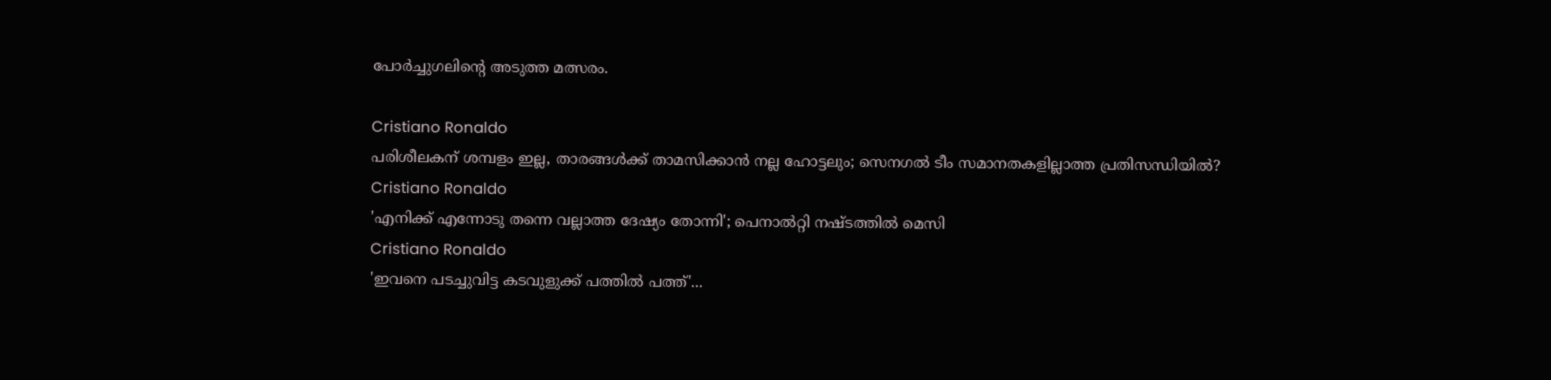പോർച്ചുഗലിന്റെ അടുത്ത മത്സരം.

Cristiano Ronaldo
പരിശീലകന് ശമ്പളം ഇല്ല, താരങ്ങൾക്ക് താമസിക്കാൻ നല്ല ഹോട്ടലും; സെനഗൽ ടീം സമാനതകളില്ലാത്ത പ്രതിസന്ധിയിൽ?
Cristiano Ronaldo
'എനിക്ക് എന്നോടു തന്നെ വല്ലാത്ത ദേഷ്യം തോന്നി'; പെനാൽറ്റി നഷ്ടത്തിൽ മെസി
Cristiano Ronaldo
'ഇവനെ പടച്ചുവിട്ട കടവുളുക്ക് പത്തില്‍ പത്ത്'...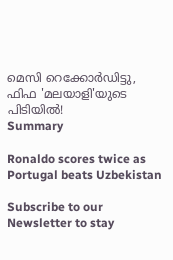മെസി റെക്കോർഡിട്ടു, ഫിഫ 'മലയാളി'യുടെ പിടിയിൽ!
Summary

Ronaldo scores twice as Portugal beats Uzbekistan

Subscribe to our Newsletter to stay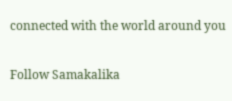connected with the world around you

Follow Samakalika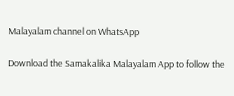Malayalam channel on WhatsApp

Download the Samakalika Malayalam App to follow the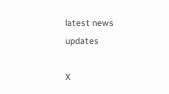latest news updates

X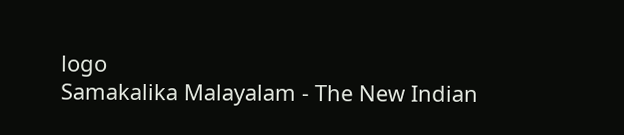logo
Samakalika Malayalam - The New Indian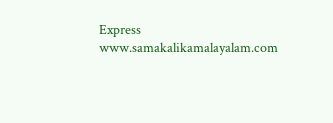Express
www.samakalikamalayalam.com